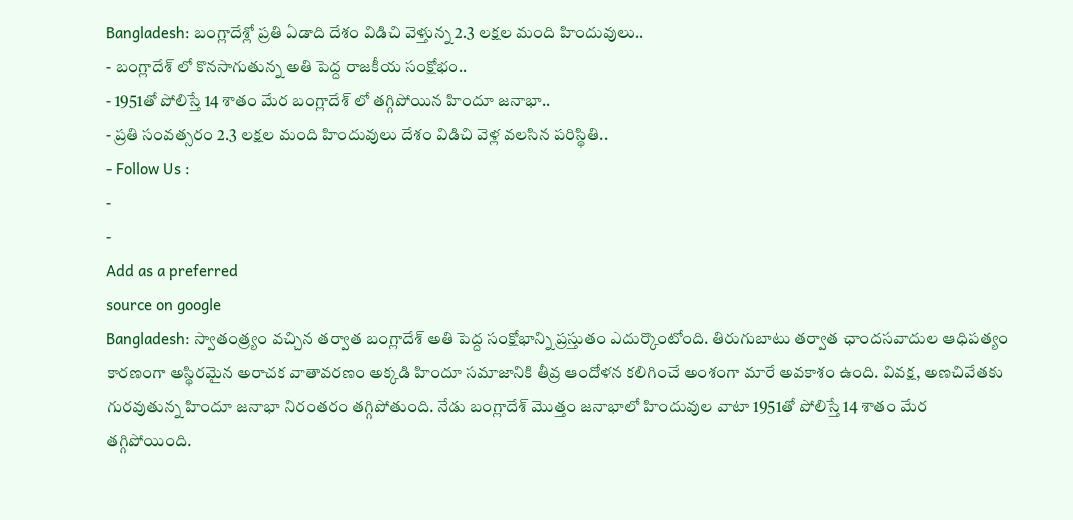Bangladesh: బంగ్లాదేశ్లో ప్రతి ఏడాది దేశం విడిచి వెళ్తున్న 2.3 లక్షల మంది హిందువులు..
- బంగ్లాదేశ్ లో కొనసాగుతున్న అతి పెద్ద రాజకీయ సంక్షోభం..
- 1951తో పోలిస్తే 14 శాతం మేర బంగ్లాదేశ్ లో తగ్గిపోయిన హిందూ జనాభా..
- ప్రతి సంవత్సరం 2.3 లక్షల మంది హిందువులు దేశం విడిచి వెళ్ల వలసిన పరిస్థితి..
- Follow Us :
-
-
Add as a preferred
source on google
Bangladesh: స్వాతంత్ర్యం వచ్చిన తర్వాత బంగ్లాదేశ్ అతి పెద్ద సంక్షోభాన్ని ప్రస్తుతం ఎదుర్కొంటోంది. తిరుగుబాటు తర్వాత ఛాందసవాదుల ఆధిపత్యం కారణంగా అస్థిరమైన అరాచక వాతావరణం అక్కడి హిందూ సమాజానికి తీవ్ర ఆందోళన కలిగించే అంశంగా మారే అవకాశం ఉంది. వివక్ష, అణచివేతకు గురవుతున్న హిందూ జనాభా నిరంతరం తగ్గిపోతుంది. నేడు బంగ్లాదేశ్ మొత్తం జనాభాలో హిందువుల వాటా 1951తో పోలిస్తే 14 శాతం మేర తగ్గిపోయింది.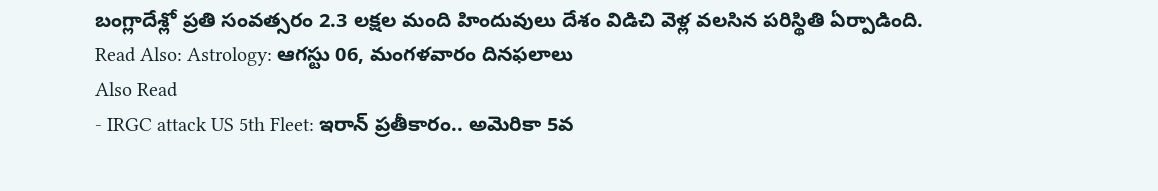బంగ్లాదేశ్లో ప్రతి సంవత్సరం 2.3 లక్షల మంది హిందువులు దేశం విడిచి వెళ్ల వలసిన పరిస్థితి ఏర్పాడింది.
Read Also: Astrology: ఆగస్టు 06, మంగళవారం దినఫలాలు
Also Read
- IRGC attack US 5th Fleet: ఇరాన్ ప్రతీకారం.. అమెరికా 5వ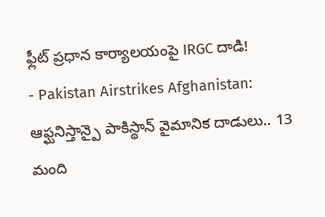ఫ్లీట్ ప్రధాన కార్యాలయంపై IRGC దాడి!
- Pakistan Airstrikes Afghanistan: ఆఫ్ఘనిస్తాన్పై పాకిస్థాన్ వైమానిక దాడులు.. 13 మంది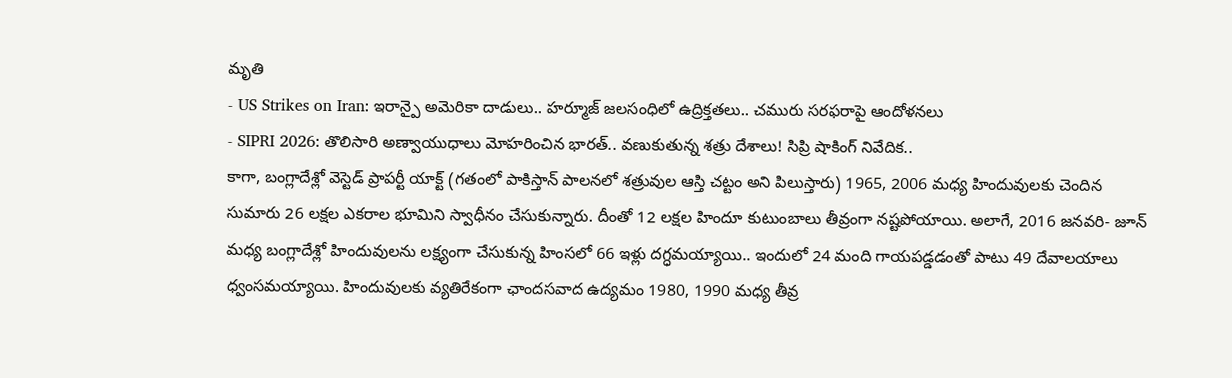మృతి
- US Strikes on Iran: ఇరాన్పై అమెరికా దాడులు.. హర్మూజ్ జలసంధిలో ఉద్రిక్తతలు.. చమురు సరఫరాపై ఆందోళనలు
- SIPRI 2026: తొలిసారి అణ్వాయుధాలు మోహరించిన భారత్.. వణుకుతున్న శత్రు దేశాలు! సిప్రి షాకింగ్ నివేదిక..
కాగా, బంగ్లాదేశ్లో వెస్టెడ్ ప్రాపర్టీ యాక్ట్ (గతంలో పాకిస్తాన్ పాలనలో శత్రువుల ఆస్తి చట్టం అని పిలుస్తారు) 1965, 2006 మధ్య హిందువులకు చెందిన సుమారు 26 లక్షల ఎకరాల భూమిని స్వాధీనం చేసుకున్నారు. దీంతో 12 లక్షల హిందూ కుటుంబాలు తీవ్రంగా నష్టపోయాయి. అలాగే, 2016 జనవరి- జూన్ మధ్య బంగ్లాదేశ్లో హిందువులను లక్ష్యంగా చేసుకున్న హింసలో 66 ఇళ్లు దగ్ధమయ్యాయి.. ఇందులో 24 మంది గాయపడ్డడంతో పాటు 49 దేవాలయాలు ధ్వంసమయ్యాయి. హిందువులకు వ్యతిరేకంగా ఛాందసవాద ఉద్యమం 1980, 1990 మధ్య తీవ్ర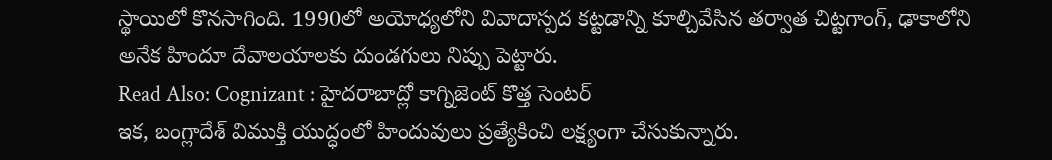స్థాయిలో కొనసాగింది. 1990లో అయోధ్యలోని వివాదాస్పద కట్టడాన్ని కూల్చివేసిన తర్వాత చిట్టగాంగ్, ఢాకాలోని అనేక హిందూ దేవాలయాలకు దుండగులు నిప్పు పెట్టారు.
Read Also: Cognizant : హైదరాబాద్లో కాగ్నిజెంట్ కొత్త సెంటర్
ఇక, బంగ్లాదేశ్ విముక్తి యుద్ధంలో హిందువులు ప్రత్యేకించి లక్ష్యంగా చేసుకున్నారు.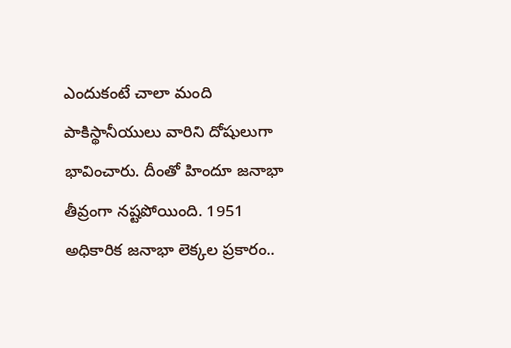ఎందుకంటే చాలా మంది పాకిస్థానీయులు వారిని దోషులుగా భావించారు. దీంతో హిందూ జనాభా తీవ్రంగా నష్టపోయింది. 1951 అధికారిక జనాభా లెక్కల ప్రకారం..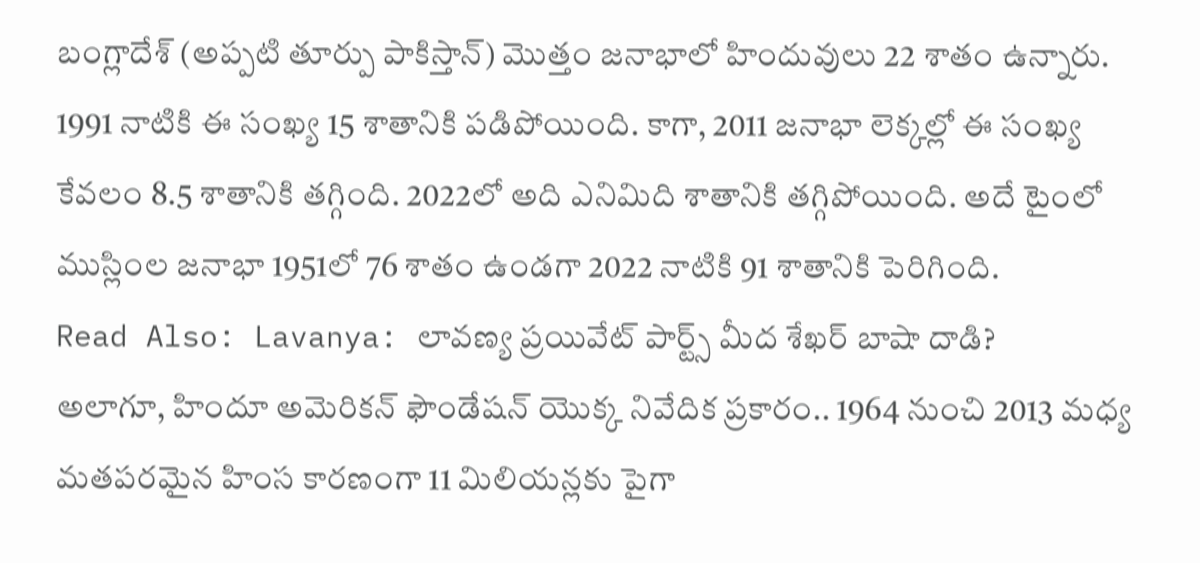బంగ్లాదేశ్ (అప్పటి తూర్పు పాకిస్తాన్) మొత్తం జనాభాలో హిందువులు 22 శాతం ఉన్నారు. 1991 నాటికి ఈ సంఖ్య 15 శాతానికి పడిపోయింది. కాగా, 2011 జనాభా లెక్కల్లో ఈ సంఖ్య కేవలం 8.5 శాతానికి తగ్గింది. 2022లో అది ఎనిమిది శాతానికి తగ్గిపోయింది. అదే టైంలో ముస్లింల జనాభా 1951లో 76 శాతం ఉండగా 2022 నాటికి 91 శాతానికి పెరిగింది.
Read Also: Lavanya: లావణ్య ప్రయివేట్ పార్ట్స్ మీద శేఖర్ బాషా దాడి?
అలాగూ, హిందూ అమెరికన్ ఫౌండేషన్ యొక్క నివేదిక ప్రకారం.. 1964 నుంచి 2013 మధ్య మతపరమైన హింస కారణంగా 11 మిలియన్లకు పైగా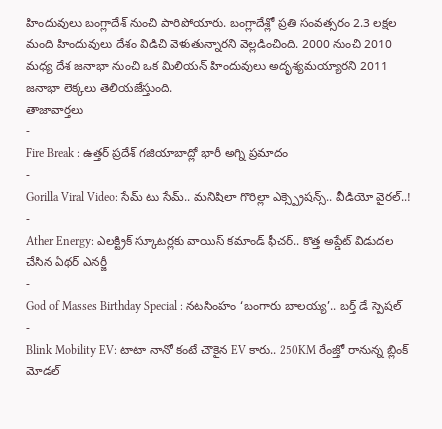హిందువులు బంగ్లాదేశ్ నుంచి పారిపోయారు. బంగ్లాదేశ్లో ప్రతి సంవత్సరం 2.3 లక్షల మంది హిందువులు దేశం విడిచి వెళుతున్నారని వెల్లడించింది. 2000 నుంచి 2010 మధ్య దేశ జనాభా నుంచి ఒక మిలియన్ హిందువులు అదృశ్యమయ్యారని 2011 జనాభా లెక్కలు తెలియజేస్తుంది.
తాజావార్తలు
-
Fire Break : ఉత్తర్ ప్రదేశ్ గజియాబాద్లో భారీ అగ్ని ప్రమాదం
-
Gorilla Viral Video: సేమ్ టు సేమ్.. మనిషిలా గొరిల్లా ఎక్స్ప్రెషన్స్.. వీడియో వైరల్..!
-
Ather Energy: ఎలక్ట్రిక్ స్కూటర్లకు వాయిస్ కమాండ్ ఫీచర్.. కొత్త అప్డేట్ విడుదల చేసిన ఏథర్ ఎనర్జీ
-
God of Masses Birthday Special : నటసింహం ‘బంగారు బాలయ్య’.. బర్త్ డే స్పెషల్
-
Blink Mobility EV: టాటా నానో కంటే చౌకైన EV కారు.. 250KM రేంజ్తో రానున్న బ్లింక్ మోడల్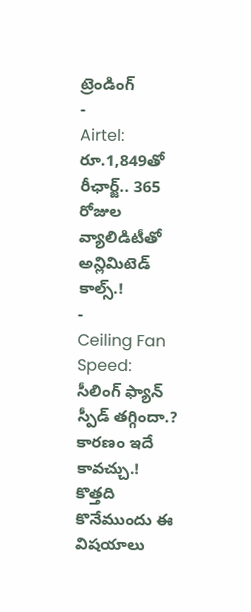ట్రెండింగ్
-
Airtel: రూ.1,849తో రీఛార్జ్.. 365 రోజుల వ్యాలిడిటీతో అన్లిమిటెడ్ కాల్స్.!
-
Ceiling Fan Speed: సీలింగ్ ఫ్యాన్ స్పీడ్ తగ్గిందా.? కారణం ఇదే కావచ్చు.! కొత్తది కొనేముందు ఈ విషయాలు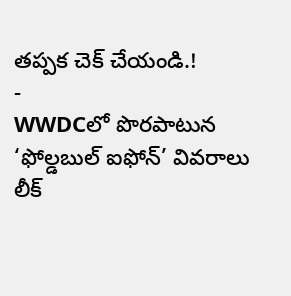తప్పక చెక్ చేయండి.!
-
WWDCలో పొరపాటున ‘ఫోల్డబుల్ ఐఫోన్’ వివరాలు లీక్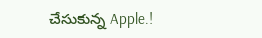చేసుకున్న Apple.!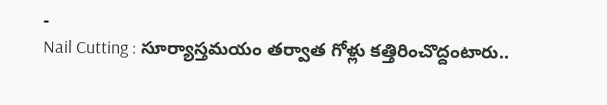-
Nail Cutting : సూర్యాస్తమయం తర్వాత గోళ్లు కత్తిరించొద్దంటారు..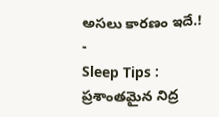అసలు కారణం ఇదే.!
-
Sleep Tips : ప్రశాంతమైన నిద్ర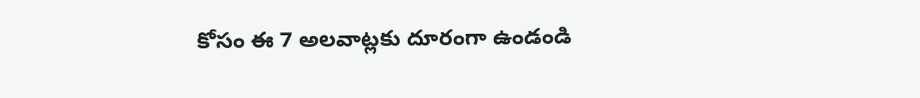కోసం ఈ 7 అలవాట్లకు దూరంగా ఉండండి